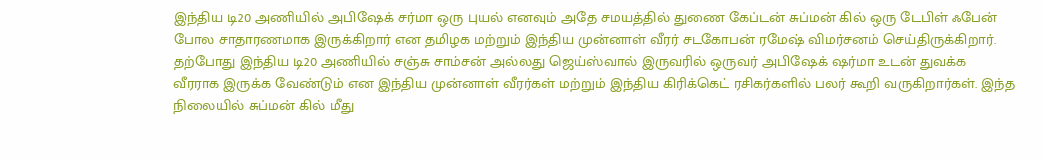இந்திய டி20 அணியில் அபிஷேக் சர்மா ஒரு புயல் எனவும் அதே சமயத்தில் துணை கேப்டன் சுப்மன் கில் ஒரு டேபிள் ஃபேன் போல சாதாரணமாக இருக்கிறார் என தமிழக மற்றும் இந்திய முன்னாள் வீரர் சடகோபன் ரமேஷ் விமர்சனம் செய்திருக்கிறார்.
தற்போது இந்திய டி20 அணியில் சஞ்சு சாம்சன் அல்லது ஜெய்ஸ்வால் இருவரில் ஒருவர் அபிஷேக் ஷர்மா உடன் துவக்க வீரராக இருக்க வேண்டும் என இந்திய முன்னாள் வீரர்கள் மற்றும் இந்திய கிரிக்கெட் ரசிகர்களில் பலர் கூறி வருகிறார்கள். இந்த நிலையில் சுப்மன் கில் மீது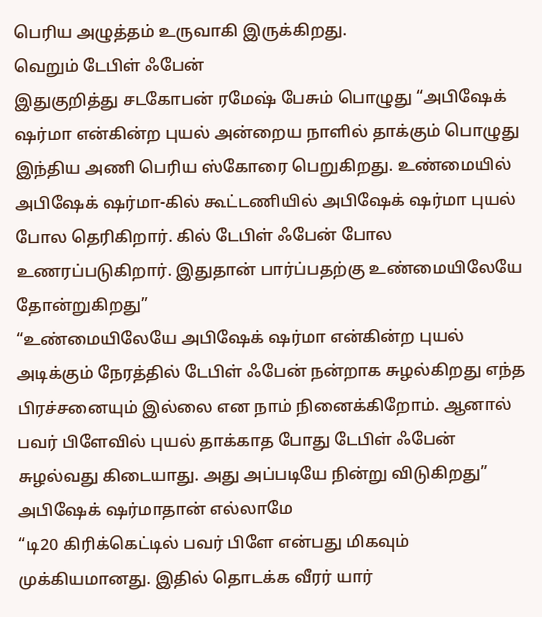பெரிய அழுத்தம் உருவாகி இருக்கிறது.
வெறும் டேபிள் ஃபேன்
இதுகுறித்து சடகோபன் ரமேஷ் பேசும் பொழுது “அபிஷேக் ஷர்மா என்கின்ற புயல் அன்றைய நாளில் தாக்கும் பொழுது இந்திய அணி பெரிய ஸ்கோரை பெறுகிறது. உண்மையில் அபிஷேக் ஷர்மா-கில் கூட்டணியில் அபிஷேக் ஷர்மா புயல் போல தெரிகிறார். கில் டேபிள் ஃபேன் போல உணரப்படுகிறார். இதுதான் பார்ப்பதற்கு உண்மையிலேயே தோன்றுகிறது”
“உண்மையிலேயே அபிஷேக் ஷர்மா என்கின்ற புயல் அடிக்கும் நேரத்தில் டேபிள் ஃபேன் நன்றாக சுழல்கிறது எந்த பிரச்சனையும் இல்லை என நாம் நினைக்கிறோம். ஆனால் பவர் பிளேவில் புயல் தாக்காத போது டேபிள் ஃபேன் சுழல்வது கிடையாது. அது அப்படியே நின்று விடுகிறது”
அபிஷேக் ஷர்மாதான் எல்லாமே
“டி20 கிரிக்கெட்டில் பவர் பிளே என்பது மிகவும் முக்கியமானது. இதில் தொடக்க வீரர் யார்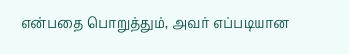என்பதை பொறுத்தும், அவர் எப்படியான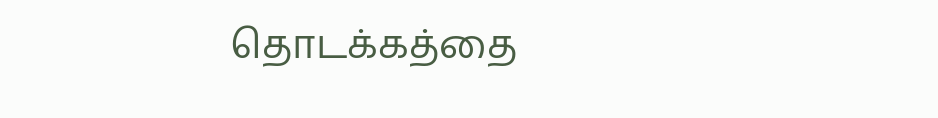தொடக்கத்தை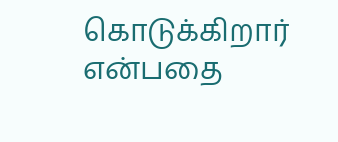கொடுக்கிறார் என்பதை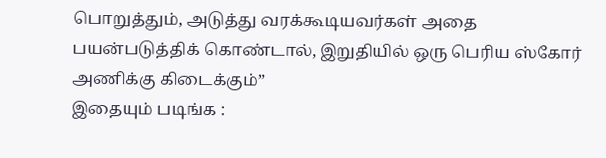பொறுத்தும், அடுத்து வரக்கூடியவர்கள் அதை பயன்படுத்திக் கொண்டால், இறுதியில் ஒரு பெரிய ஸ்கோர் அணிக்கு கிடைக்கும்”
இதையும் படிங்க :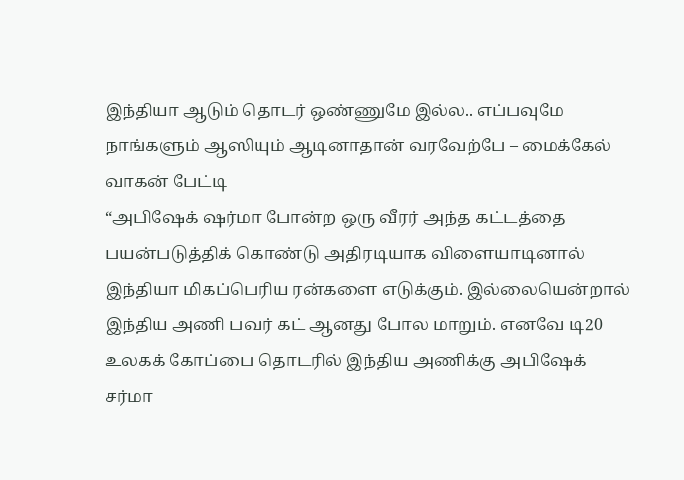இந்தியா ஆடும் தொடர் ஒண்ணுமே இல்ல.. எப்பவுமே நாங்களும் ஆஸியும் ஆடினாதான் வரவேற்பே – மைக்கேல் வாகன் பேட்டி
“அபிஷேக் ஷர்மா போன்ற ஒரு வீரர் அந்த கட்டத்தை பயன்படுத்திக் கொண்டு அதிரடியாக விளையாடினால் இந்தியா மிகப்பெரிய ரன்களை எடுக்கும். இல்லையென்றால் இந்திய அணி பவர் கட் ஆனது போல மாறும். எனவே டி20 உலகக் கோப்பை தொடரில் இந்திய அணிக்கு அபிஷேக் சர்மா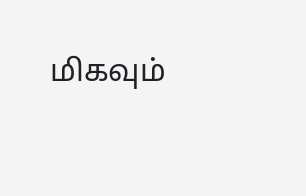மிகவும்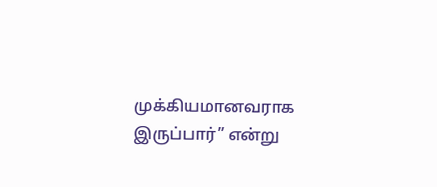முக்கியமானவராக இருப்பார்” என்று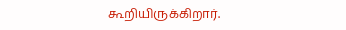கூறியிருக்கிறார்.